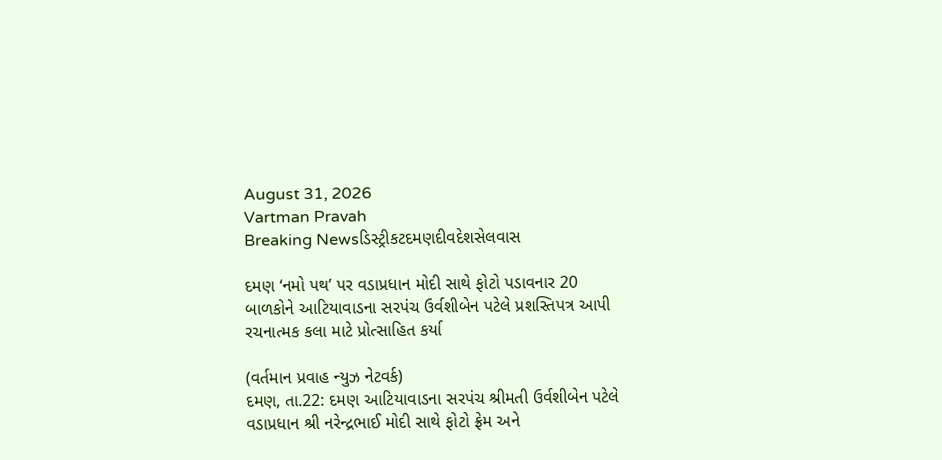August 31, 2026
Vartman Pravah
Breaking Newsડિસ્ટ્રીકટદમણદીવદેશસેલવાસ

દમણ ‘નમો પથ’ પર વડાપ્રધાન મોદી સાથે ફોટો પડાવનાર 20 બાળકોને આટિયાવાડના સરપંચ ઉર્વશીબેન પટેલે પ્રશસ્‍તિપત્ર આપી રચનાત્‍મક કલા માટે પ્રોત્‍સાહિત કર્યા

(વર્તમાન પ્રવાહ ન્‍યુઝ નેટવર્ક)
દમણ, તા.22: દમણ આટિયાવાડના સરપંચ શ્રીમતી ઉર્વશીબેન પટેલે વડાપ્રધાન શ્રી નરેન્‍દ્રભાઈ મોદી સાથે ફોટો ફ્રેમ અને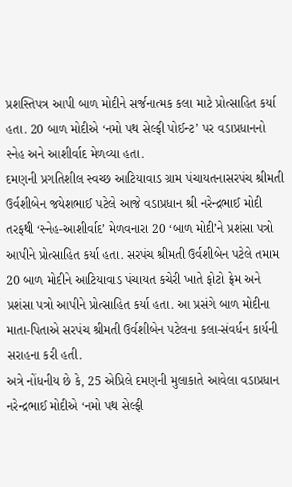પ્રશસ્‍તિપત્ર આપી બાળ મોદીને સર્જનાત્‍મક કલા માટે પ્રોત્‍સાહિત કર્યા હતા. 20 બાળ મોદીએ ‘નમો પથ સેલ્‍ફી પોઈન્‍ટ’ પર વડાપ્રધાનનો સ્‍નેહ અને આશીર્વાદ મેળવ્‍યા હતા.
દમણની પ્રગતિશીલ સ્‍વચ્‍છ આટિયાવાડ ગ્રામ પંચાયતનાસરપંચ શ્રીમતી ઉર્વશીબેન જયેશભાઈ પટેલે આજે વડાપ્રધાન શ્રી નરેન્‍દ્રભાઈ મોદી તરફથી ‘સ્‍નેહ-આશીર્વાદ’ મેળવનારા 20 ‘બાળ મોદી’ને પ્રશંસા પત્રો આપીને પ્રોત્‍સાહિત કર્યા હતા. સરપંચ શ્રીમતી ઉર્વશીબેન પટેલે તમામ 20 બાળ મોદીને આટિયાવાડ પંચાયત કચેરી ખાતે ફોટો ફ્રેમ અને પ્રશંસા પત્રો આપીને પ્રોત્‍સાહિત કર્યા હતા. આ પ્રસંગે બાળ મોદીના માતા-પિતાએ સરપંચ શ્રીમતી ઉર્વશીબેન પટેલના કલા-સંવર્ધન કાર્યની સરાહના કરી હતી.
અત્રે નોંધનીય છે કે, 25 એપ્રિલે દમણની મુલાકાતે આવેલા વડાપ્રધાન નરેન્‍દ્રભાઈ મોદીએ ‘નમો પથ સેલ્‍ફી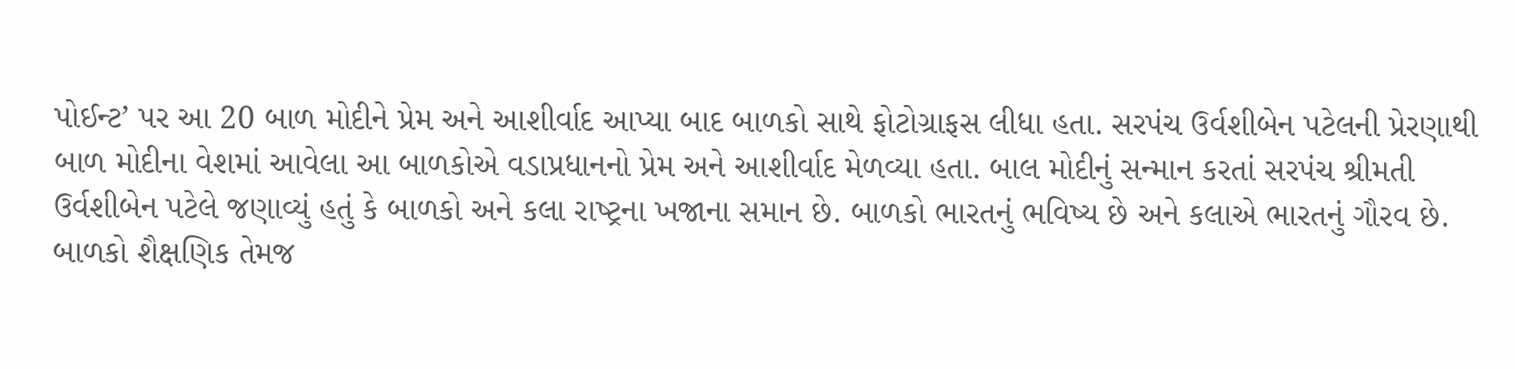પોઈન્‍ટ’ પર આ 20 બાળ મોદીને પ્રેમ અને આશીર્વાદ આપ્‍યા બાદ બાળકો સાથે ફોટોગ્રાફસ લીધા હતા. સરપંચ ઉર્વશીબેન પટેલની પ્રેરણાથી બાળ મોદીના વેશમાં આવેલા આ બાળકોએ વડાપ્રધાનનો પ્રેમ અને આશીર્વાદ મેળવ્‍યા હતા. બાલ મોદીનું સન્‍માન કરતાં સરપંચ શ્રીમતી ઉર્વશીબેન પટેલે જણાવ્‍યું હતું કે બાળકો અને કલા રાષ્‍ટ્રના ખજાના સમાન છે. બાળકો ભારતનું ભવિષ્‍ય છે અને કલાએ ભારતનું ગૌરવ છે. બાળકો શૈક્ષણિક તેમજ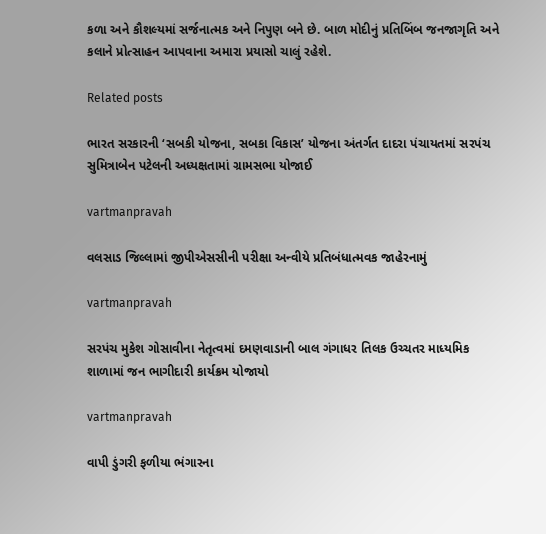કળા અને કૌશલ્‍યમાં સર્જનાત્‍મક અને નિપુણ બને છે. બાળ મોદીનું પ્રતિબિંબ જનજાગૃતિ અને કલાને પ્રોત્‍સાહન આપવાના અમારા પ્રયાસો ચાલું રહેશે.

Related posts

ભારત સરકારની ‘સબકી યોજના, સબકા વિકાસ’ યોજના અંતર્ગત દાદરા પંચાયતમાં સરપંચ સુમિત્રાબેન પટેલની અધ્‍યક્ષતામાં ગ્રામસભા યોજાઈ

vartmanpravah

વલસાડ જિલ્લામાં જીપીએસસીની પરીક્ષા અન્વીયે પ્રતિબંધાત્મવક જાહેરનામું

vartmanpravah

સરપંચ મુકેશ ગોસાવીના નેતૃત્‍વમાં દમણવાડાની બાલ ગંગાધર તિલક ઉચ્‍ચતર માધ્‍યમિક શાળામાં જન ભાગીદારી કાર્યક્રમ યોજાયો

vartmanpravah

વાપી ડુંગરી ફળીયા ભંગારના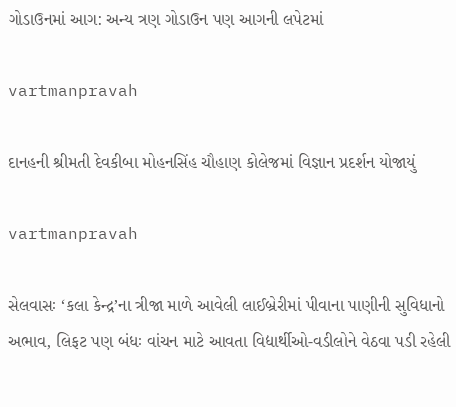ગોડાઉનમાં આગ: અન્‍ય ત્રણ ગોડાઉન પણ આગની લપેટમાં

vartmanpravah

દાનહની શ્રીમતી દેવકીબા મોહનસિંહ ચૌહાણ કોલેજમાં વિજ્ઞાન પ્રદર્શન યોજાયું

vartmanpravah

સેલવાસઃ ‘કલા કેન્‍દ્ર’ના ત્રીજા માળે આવેલી લાઈબ્રેરીમાં પીવાના પાણીની સુવિધાનો અભાવ, લિફટ પણ બંધઃ વાંચન માટે આવતા વિદ્યાર્થીઓ-વડીલોને વેઠવા પડી રહેલી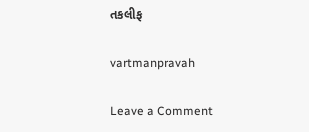તકલીફ

vartmanpravah

Leave a Comment